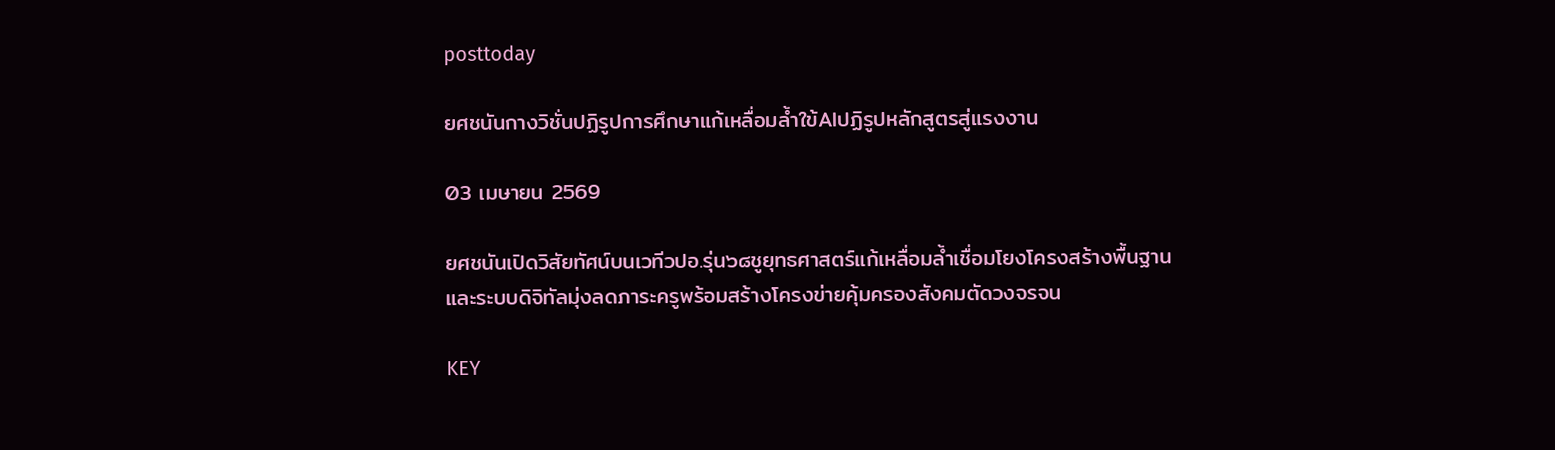posttoday

ยศชนันกางวิชั่นปฏิรูปการศึกษาแก้เหลื่อมล้ำใข้AIปฏิรูปหลักสูตรสู่แรงงาน

03 เมษายน 2569

ยศชนันเปิดวิสัยทัศน์บนเวทีวปอ.รุ่น๖๘ชูยุทธศาสตร์แก้เหลื่อมล้ำเชื่อมโยงโครงสร้างพื้นฐานและระบบดิจิทัลมุ่งลดภาระครูพร้อมสร้างโครงข่ายคุ้มครองสังคมตัดวงจรจน

KEY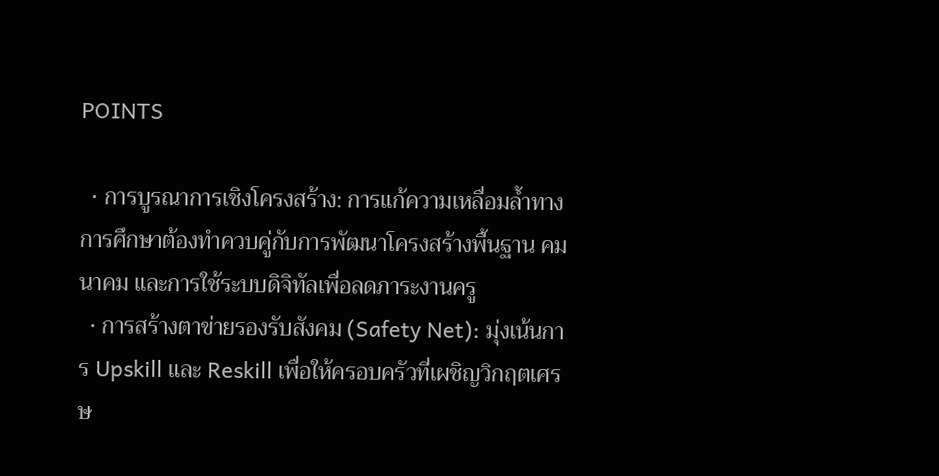POINTS

  • การบูรณาการเชิงโครงสร้าง: การแก้ความเหลื่อมล้ำทางการศึกษาต้องทำควบคู่กับการพัฒนาโครงสร้างพื้นฐาน คมนาคม และการใช้ระบบดิจิทัลเพื่อลดภาระงานครู
  • การสร้างตาข่ายรองรับสังคม (Safety Net): มุ่งเน้นการ Upskill และ Reskill เพื่อให้ครอบครัวที่เผชิญวิกฤตเศรษ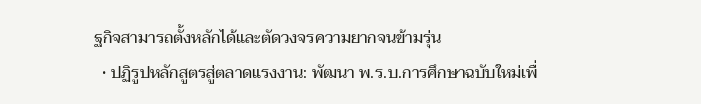ฐกิจสามารถตั้งหลักได้และตัดวงจรความยากจนข้ามรุ่น
  • ปฏิรูปหลักสูตรสู่ตลาดแรงงาน: พัฒนา พ.ร.บ.การศึกษาฉบับใหม่เพื่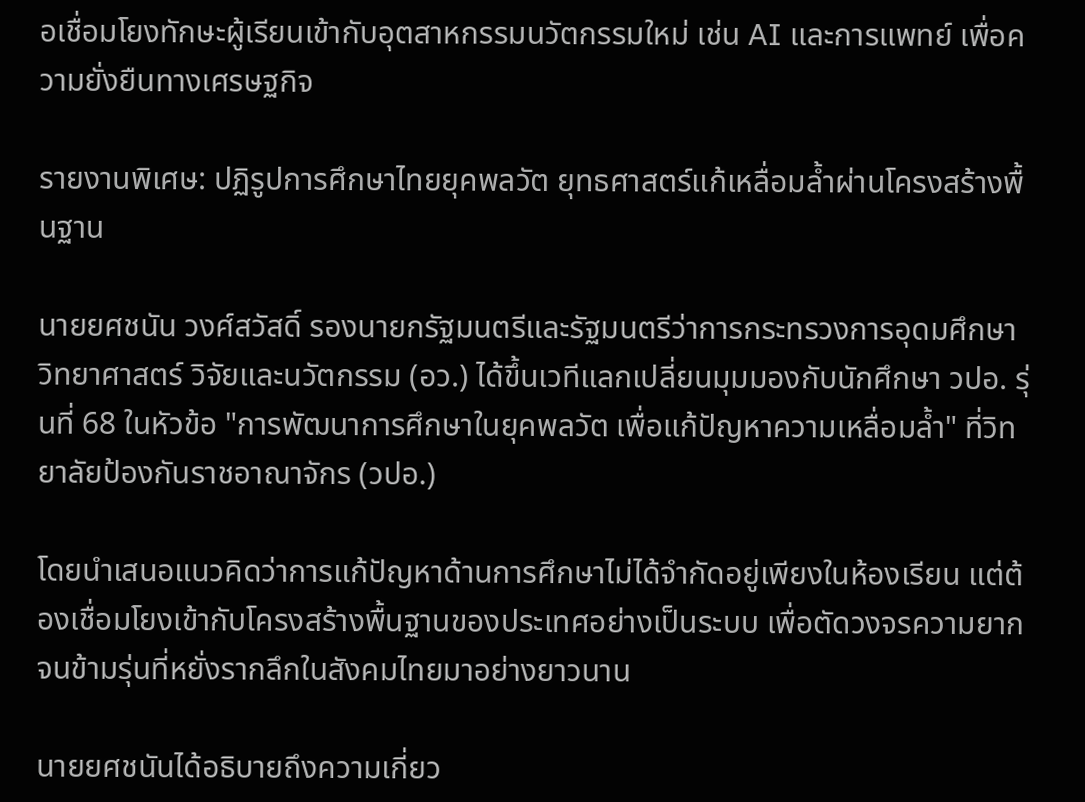อเชื่อมโยงทักษะผู้เรียนเข้ากับอุตสาหกรรมนวัตกรรมใหม่ เช่น AI และการแพทย์ เพื่อความยั่งยืนทางเศรษฐกิจ

รายงานพิเศษ: ปฏิรูปการศึกษาไทยยุคพลวัต ยุทธศาสตร์แก้เหลื่อมล้ำผ่านโครงสร้างพื้นฐาน

นายยศชนัน วงศ์สวัสดิ์ รองนายกรัฐมนตรีและรัฐมนตรีว่าการกระทรวงการอุดมศึกษา วิทยาศาสตร์ วิจัยและนวัตกรรม (อว.) ได้ขึ้นเวทีแลกเปลี่ยนมุมมองกับนักศึกษา วปอ. รุ่นที่ 68 ในหัวข้อ "การพัฒนาการศึกษาในยุคพลวัต เพื่อแก้ปัญหาความเหลื่อมล้ำ" ที่วิทยาลัยป้องกันราชอาณาจักร (วปอ.)

โดยนำเสนอแนวคิดว่าการแก้ปัญหาด้านการศึกษาไม่ได้จำกัดอยู่เพียงในห้องเรียน แต่ต้องเชื่อมโยงเข้ากับโครงสร้างพื้นฐานของประเทศอย่างเป็นระบบ เพื่อตัดวงจรความยากจนข้ามรุ่นที่หยั่งรากลึกในสังคมไทยมาอย่างยาวนาน

นายยศชนันได้อธิบายถึงความเกี่ยว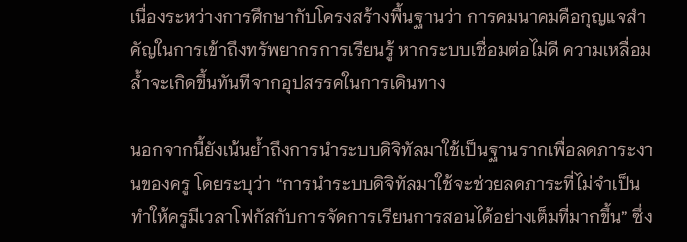เนื่องระหว่างการศึกษากับโครงสร้างพื้นฐานว่า การคมนาคมคือกุญแจสำคัญในการเข้าถึงทรัพยากรการเรียนรู้ หากระบบเชื่อมต่อไม่ดี ความเหลื่อมล้ำจะเกิดขึ้นทันทีจากอุปสรรคในการเดินทาง

นอกจากนี้ยังเน้นย้ำถึงการนำระบบดิจิทัลมาใช้เป็นฐานรากเพื่อลดภาระงานของครู โดยระบุว่า “การนำระบบดิจิทัลมาใช้จะช่วยลดภาระที่ไม่จำเป็น ทำให้ครูมีเวลาโฟกัสกับการจัดการเรียนการสอนได้อย่างเต็มที่มากขึ้น” ซึ่ง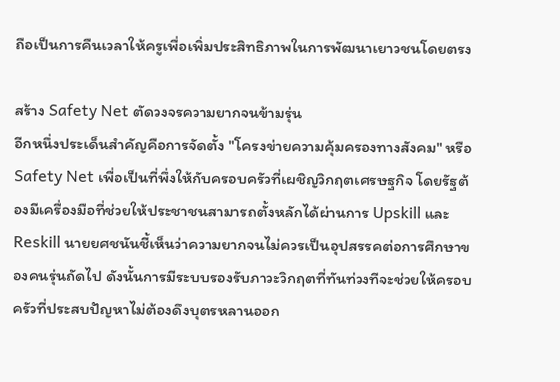ถือเป็นการคืนเวลาให้ครูเพื่อเพิ่มประสิทธิภาพในการพัฒนาเยาวชนโดยตรง

สร้าง Safety Net ตัดวงจรความยากจนข้ามรุ่น
อีกหนึ่งประเด็นสำคัญคือการจัดตั้ง "โครงข่ายความคุ้มครองทางสังคม" หรือ Safety Net เพื่อเป็นที่พึ่งให้กับครอบครัวที่เผชิญวิกฤตเศรษฐกิจ โดยรัฐต้องมีเครื่องมือที่ช่วยให้ประชาชนสามารถตั้งหลักได้ผ่านการ Upskill และ Reskill นายยศชนันชี้เห็นว่าความยากจนไม่ควรเป็นอุปสรรคต่อการศึกษาของคนรุ่นถัดไป ดังนั้นการมีระบบรองรับภาวะวิกฤตที่ทันท่วงทีจะช่วยให้ครอบครัวที่ประสบปัญหาไม่ต้องดึงบุตรหลานออก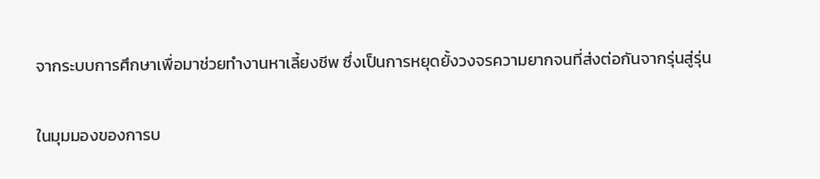จากระบบการศึกษาเพื่อมาช่วยทำงานหาเลี้ยงชีพ ซึ่งเป็นการหยุดยั้งวงจรความยากจนที่ส่งต่อกันจากรุ่นสู่รุ่น

ในมุมมองของการบ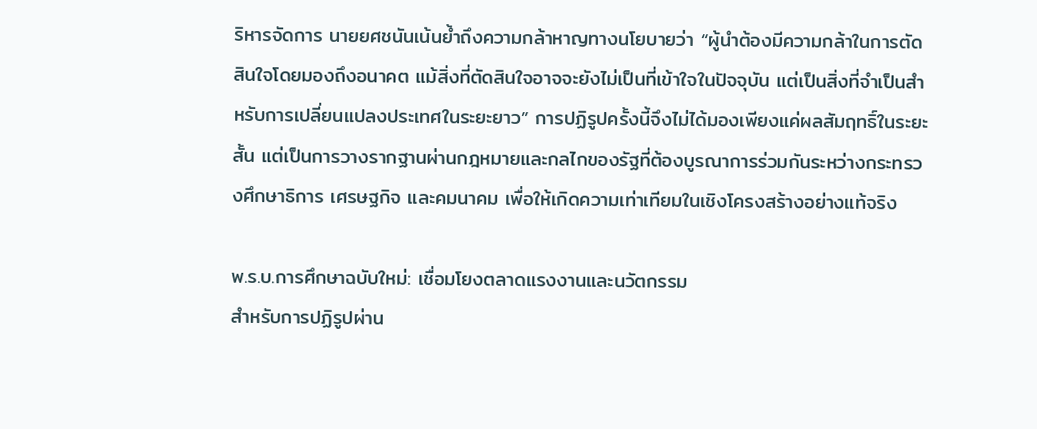ริหารจัดการ นายยศชนันเน้นย้ำถึงความกล้าหาญทางนโยบายว่า “ผู้นำต้องมีความกล้าในการตัดสินใจโดยมองถึงอนาคต แม้สิ่งที่ตัดสินใจอาจจะยังไม่เป็นที่เข้าใจในปัจจุบัน แต่เป็นสิ่งที่จำเป็นสำหรับการเปลี่ยนแปลงประเทศในระยะยาว” การปฏิรูปครั้งนี้จึงไม่ได้มองเพียงแค่ผลสัมฤทธิ์ในระยะสั้น แต่เป็นการวางรากฐานผ่านกฎหมายและกลไกของรัฐที่ต้องบูรณาการร่วมกันระหว่างกระทรวงศึกษาธิการ เศรษฐกิจ และคมนาคม เพื่อให้เกิดความเท่าเทียมในเชิงโครงสร้างอย่างแท้จริง

พ.ร.บ.การศึกษาฉบับใหม่: เชื่อมโยงตลาดแรงงานและนวัตกรรม
สำหรับการปฏิรูปผ่าน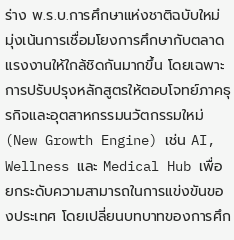ร่าง พ.ร.บ.การศึกษาแห่งชาติฉบับใหม่ มุ่งเน้นการเชื่อมโยงการศึกษากับตลาดแรงงานให้ใกล้ชิดกันมากขึ้น โดยเฉพาะการปรับปรุงหลักสูตรให้ตอบโจทย์ภาคธุรกิจและอุตสาหกรรมนวัตกรรมใหม่ (New Growth Engine) เช่น AI, Wellness และ Medical Hub เพื่อยกระดับความสามารถในการแข่งขันของประเทศ โดยเปลี่ยนบทบาทของการศึก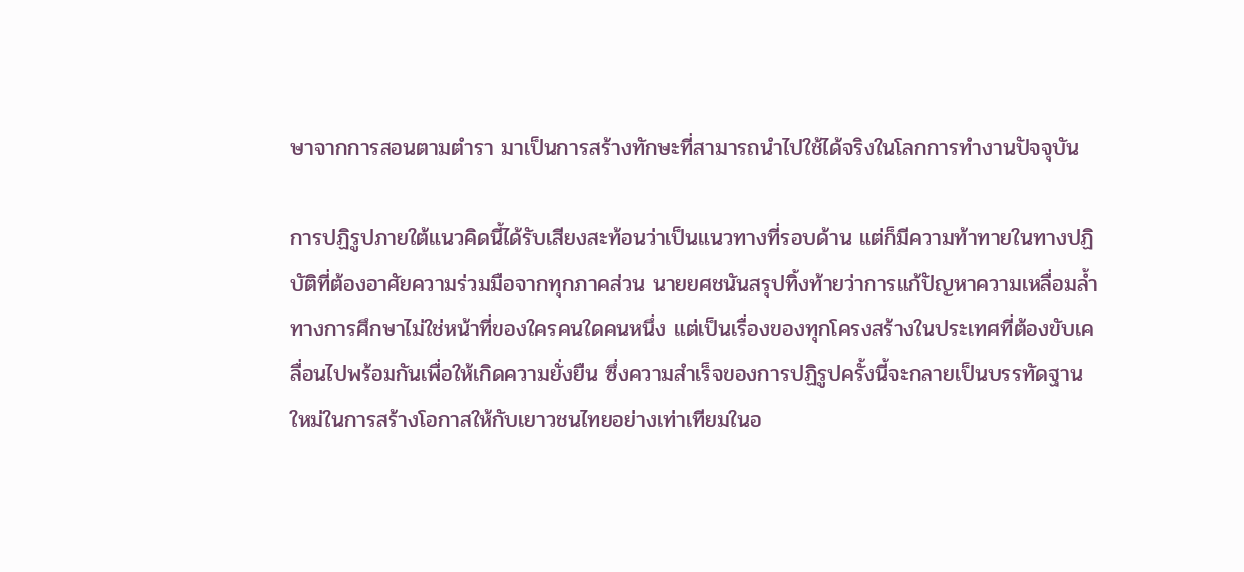ษาจากการสอนตามตำรา มาเป็นการสร้างทักษะที่สามารถนำไปใช้ได้จริงในโลกการทำงานปัจจุบัน

การปฏิรูปภายใต้แนวคิดนี้ได้รับเสียงสะท้อนว่าเป็นแนวทางที่รอบด้าน แต่ก็มีความท้าทายในทางปฏิบัติที่ต้องอาศัยความร่วมมือจากทุกภาคส่วน นายยศชนันสรุปทิ้งท้ายว่าการแก้ปัญหาความเหลื่อมล้ำทางการศึกษาไม่ใช่หน้าที่ของใครคนใดคนหนึ่ง แต่เป็นเรื่องของทุกโครงสร้างในประเทศที่ต้องขับเคลื่อนไปพร้อมกันเพื่อให้เกิดความยั่งยืน ซึ่งความสำเร็จของการปฏิรูปครั้งนี้จะกลายเป็นบรรทัดฐานใหม่ในการสร้างโอกาสให้กับเยาวชนไทยอย่างเท่าเทียมในอ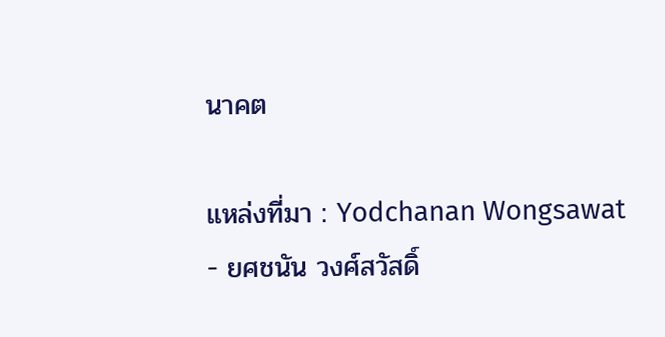นาคต

แหล่งที่มา : Yodchanan Wongsawat - ยศชนัน วงศ์สวัสดิ์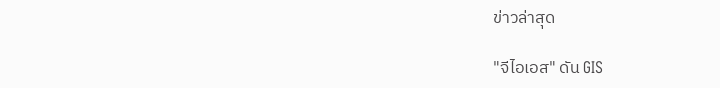ข่าวล่าสุด

"จีไอเอส" ดัน GIS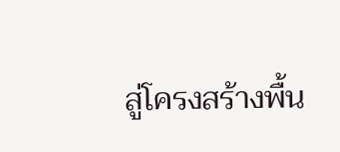สู่โครงสร้างพื้น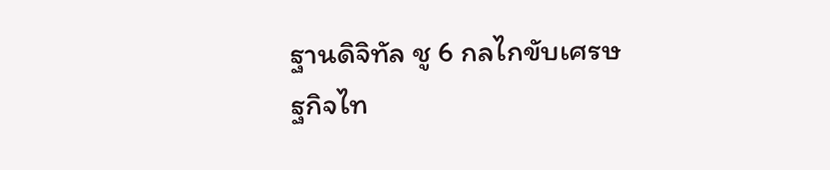ฐานดิจิทัล ชู 6 กลไกขับเศรษฐกิจไท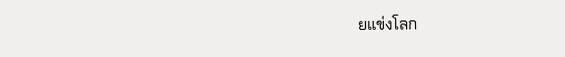ยแข่งโลก